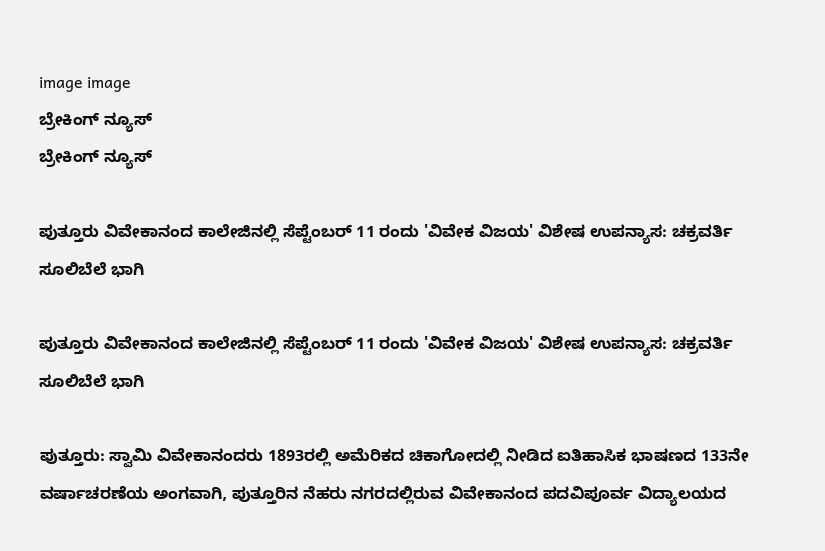image image
ಬ್ರೇಕಿಂಗ್ ನ್ಯೂಸ್
ಬ್ರೇಕಿಂಗ್ ನ್ಯೂಸ್

ಪುತ್ತೂರು ವಿವೇಕಾನಂದ ಕಾಲೇಜಿನಲ್ಲಿ ಸೆಪ್ಟೆಂಬರ್ 11 ರಂದು 'ವಿವೇಕ ವಿಜಯ' ವಿಶೇಷ ಉಪನ್ಯಾಸ: ಚಕ್ರವರ್ತಿ ಸೂಲಿಬೆಲೆ ಭಾಗಿ

ಪುತ್ತೂರು ವಿವೇಕಾನಂದ ಕಾಲೇಜಿನಲ್ಲಿ ಸೆಪ್ಟೆಂಬರ್ 11 ರಂದು 'ವಿವೇಕ ವಿಜಯ' ವಿಶೇಷ ಉಪನ್ಯಾಸ: ಚಕ್ರವರ್ತಿ ಸೂಲಿಬೆಲೆ ಭಾಗಿ

ಪುತ್ತೂರು: ಸ್ವಾಮಿ ವಿವೇಕಾನಂದರು 1893ರಲ್ಲಿ ಅಮೆರಿಕದ ಚಿಕಾಗೋದಲ್ಲಿ ನೀಡಿದ ಐತಿಹಾಸಿಕ ಭಾಷಣದ 133ನೇ ವರ್ಷಾಚರಣೆಯ ಅಂಗವಾಗಿ, ಪುತ್ತೂರಿನ ನೆಹರು ನಗರದಲ್ಲಿರುವ ವಿವೇಕಾನಂದ ಪದವಿಪೂರ್ವ ವಿದ್ಯಾಲಯದ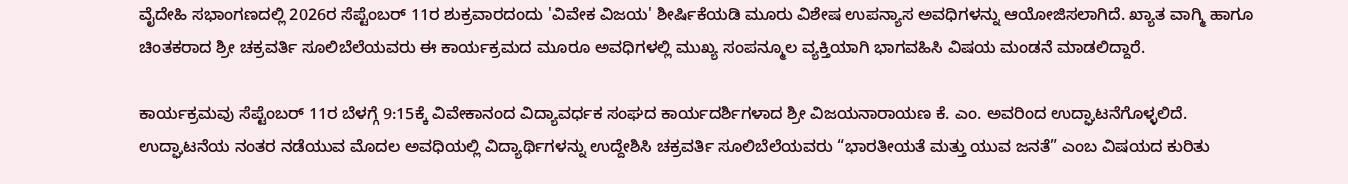ವೈದೇಹಿ ಸಭಾಂಗಣದಲ್ಲಿ 2026ರ ಸೆಪ್ಟೆಂಬರ್ 11ರ ಶುಕ್ರವಾರದಂದು 'ವಿವೇಕ ವಿಜಯ' ಶೀರ್ಷಿಕೆಯಡಿ ಮೂರು ವಿಶೇಷ ಉಪನ್ಯಾಸ ಅವಧಿಗಳನ್ನು ಆಯೋಜಿಸಲಾಗಿದೆ. ಖ್ಯಾತ ವಾಗ್ಮಿ ಹಾಗೂ ಚಿಂತಕರಾದ ಶ್ರೀ ಚಕ್ರವರ್ತಿ ಸೂಲಿಬೆಲೆಯವರು ಈ ಕಾರ್ಯಕ್ರಮದ ಮೂರೂ ಅವಧಿಗಳಲ್ಲಿ ಮುಖ್ಯ ಸಂಪನ್ಮೂಲ ವ್ಯಕ್ತಿಯಾಗಿ ಭಾಗವಹಿಸಿ ವಿಷಯ ಮಂಡನೆ ಮಾಡಲಿದ್ದಾರೆ.

ಕಾರ್ಯಕ್ರಮವು ಸೆಪ್ಟೆಂಬರ್ 11ರ ಬೆಳಗ್ಗೆ 9:15ಕ್ಕೆ ವಿವೇಕಾನಂದ ವಿದ್ಯಾವರ್ಧಕ ಸಂಘದ ಕಾರ್ಯದರ್ಶಿಗಳಾದ ಶ್ರೀ ವಿಜಯನಾರಾಯಣ ಕೆ. ಎಂ. ಅವರಿಂದ ಉದ್ಘಾಟನೆಗೊಳ್ಳಲಿದೆ. ಉದ್ಘಾಟನೆಯ ನಂತರ ನಡೆಯುವ ಮೊದಲ ಅವಧಿಯಲ್ಲಿ ವಿದ್ಯಾರ್ಥಿಗಳನ್ನು ಉದ್ದೇಶಿಸಿ ಚಕ್ರವರ್ತಿ ಸೂಲಿಬೆಲೆಯವರು “ಭಾರತೀಯತೆ ಮತ್ತು ಯುವ ಜನತೆ” ಎಂಬ ವಿಷಯದ ಕುರಿತು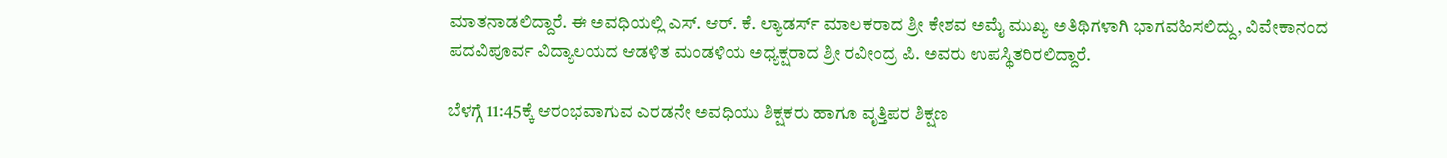ಮಾತನಾಡಲಿದ್ದಾರೆ. ಈ ಅವಧಿಯಲ್ಲಿ ಎಸ್. ಆರ್. ಕೆ. ಲ್ಯಾಡರ್ಸ್ ಮಾಲಕರಾದ ಶ್ರೀ ಕೇಶವ ಅಮೈ ಮುಖ್ಯ ಅತಿಥಿಗಳಾಗಿ ಭಾಗವಹಿಸಲಿದ್ದು, ವಿವೇಕಾನಂದ ಪದವಿಪೂರ್ವ ವಿದ್ಯಾಲಯದ ಆಡಳಿತ ಮಂಡಳಿಯ ಅಧ್ಯಕ್ಷರಾದ ಶ್ರೀ ರವೀಂದ್ರ ಪಿ. ಅವರು ಉಪಸ್ಥಿತರಿರಲಿದ್ದಾರೆ.

ಬೆಳಗ್ಗೆ 11:45ಕ್ಕೆ ಆರಂಭವಾಗುವ ಎರಡನೇ ಅವಧಿಯು ಶಿಕ್ಷಕರು ಹಾಗೂ ವೃತ್ತಿಪರ ಶಿಕ್ಷಣ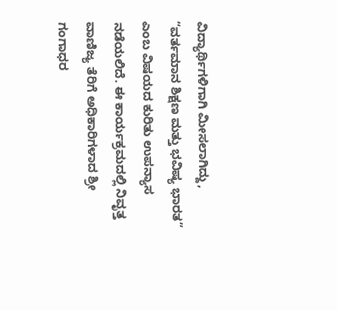ವಿದ್ಯಾರ್ಥಿಗಳಿಗಾಗಿ ಮೀಸಲಾಗಿದ್ದು, “ವರ್ತಮಾನ ಶಿಕ್ಷಣ ಮತ್ತು ಭವಿಷ್ಯ ಭಾರತ” ಎಂಬ ವಿಷಯದ ಕುರಿತು ಉಪನ್ಯಾಸ ನಡೆಯಲಿದೆ. ಈ ಕಾರ್ಯಕ್ರಮದಲ್ಲಿ ನಿವೃತ್ತ ವಾಣಿಜ್ಯ ತೆರಿಗೆ ಅಧಿಕಾರಿಗಳಾದ ಶ್ರೀ ಗಂಗಾಧರ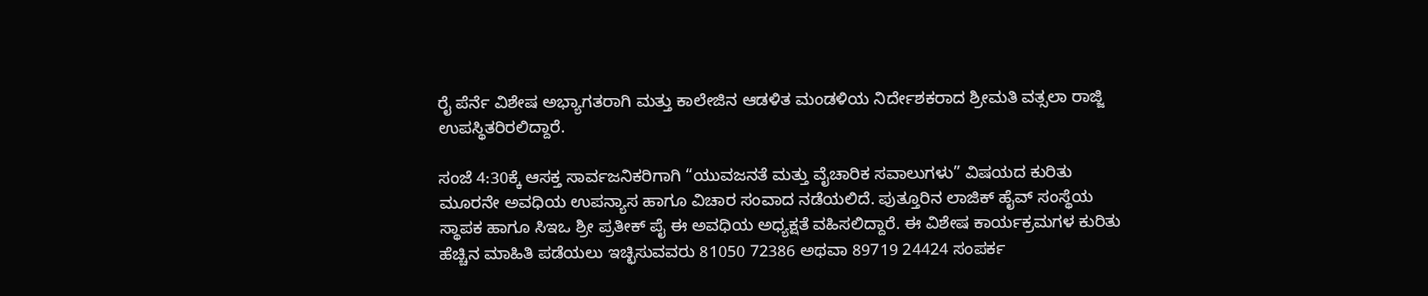ರೈ ಪೆರ್ನೆ ವಿಶೇಷ ಅಭ್ಯಾಗತರಾಗಿ ಮತ್ತು ಕಾಲೇಜಿನ ಆಡಳಿತ ಮಂಡಳಿಯ ನಿರ್ದೇಶಕರಾದ ಶ್ರೀಮತಿ ವತ್ಸಲಾ ರಾಜ್ಜಿ ಉಪಸ್ಥಿತರಿರಲಿದ್ದಾರೆ.

ಸಂಜೆ 4:30ಕ್ಕೆ ಆಸಕ್ತ ಸಾರ್ವಜನಿಕರಿಗಾಗಿ “ಯುವಜನತೆ ಮತ್ತು ವೈಚಾರಿಕ ಸವಾಲುಗಳು” ವಿಷಯದ ಕುರಿತು ಮೂರನೇ ಅವಧಿಯ ಉಪನ್ಯಾಸ ಹಾಗೂ ವಿಚಾರ ಸಂವಾದ ನಡೆಯಲಿದೆ. ಪುತ್ತೂರಿನ ಲಾಜಿಕ್ ಹೈವ್ ಸಂಸ್ಥೆಯ ಸ್ಥಾಪಕ ಹಾಗೂ ಸಿಇಒ ಶ್ರೀ ಪ್ರತೀಕ್ ಪೈ ಈ ಅವಧಿಯ ಅಧ್ಯಕ್ಷತೆ ವಹಿಸಲಿದ್ದಾರೆ. ಈ ವಿಶೇಷ ಕಾರ್ಯಕ್ರಮಗಳ ಕುರಿತು ಹೆಚ್ಚಿನ ಮಾಹಿತಿ ಪಡೆಯಲು ಇಚ್ಛಿಸುವವರು 81050 72386 ಅಥವಾ 89719 24424 ಸಂಪರ್ಕ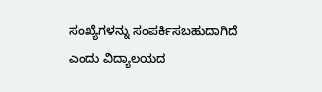ಸಂಖ್ಯೆಗಳನ್ನು ಸಂಪರ್ಕಿಸಬಹುದಾಗಿದೆ ಎಂದು ವಿದ್ಯಾಲಯದ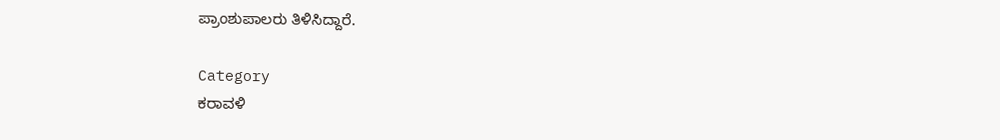ಪ್ರಾಂಶುಪಾಲರು ತಿಳಿಸಿದ್ದಾರೆ.

Category
ಕರಾವಳಿ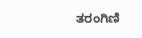ತರಂಗಿಣಿ